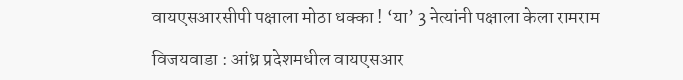वायएसआरसीपी पक्षाला मोठा धक्का ! ‘या’ 3 नेत्यांनी पक्षाला केला रामराम

विजयवाडा : आंध्र प्रदेशमधील वायएसआर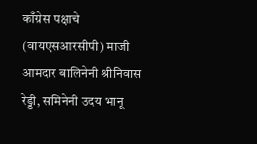काँग्रेस पक्षाचे (वायएसआरसीपी) माजी आमदार बालिनेनी श्रीनिवास रेड्डी, समिनेनी उदय भानू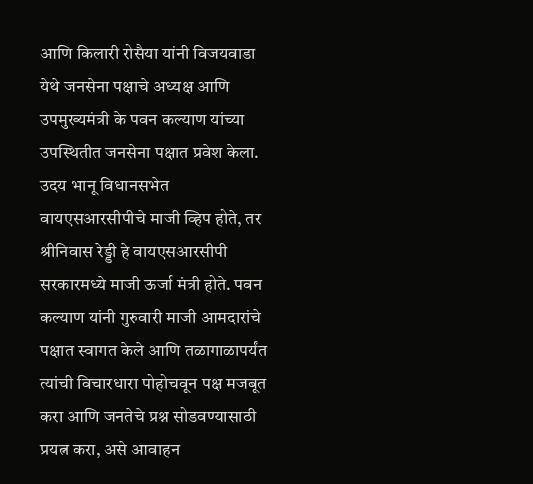आणि किलारी रोसैया यांनी विजयवाडा येथे जनसेना पक्षाचे अध्यक्ष आणि उपमुख्यमंत्री के पवन कल्याण यांच्या उपस्थितीत जनसेना पक्षात प्रवेश केला.
उदय भानू विधानसभेत वायएसआरसीपीचे माजी व्हिप होते, तर श्रीनिवास रेड्डी हे वायएसआरसीपी सरकारमध्ये माजी ऊर्जा मंत्री होते. पवन कल्याण यांनी गुरुवारी माजी आमदारांचे पक्षात स्वागत केले आणि तळागाळापर्यंत त्यांची विचारधारा पोहोचवून पक्ष मजबूत करा आणि जनतेचे प्रश्न सोडवण्यासाठी प्रयत्न करा, असे आवाहन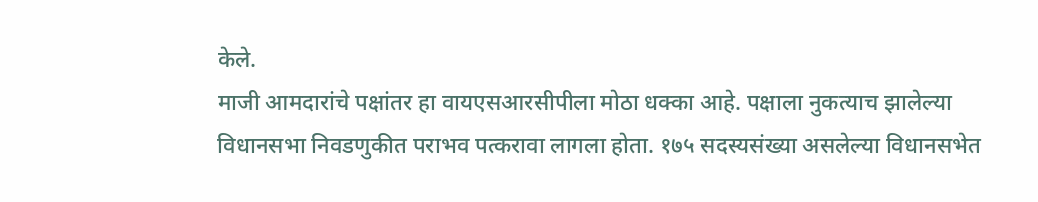केले.
माजी आमदारांचे पक्षांतर हा वायएसआरसीपीला मोठा धक्का आहे. पक्षाला नुकत्याच झालेल्या विधानसभा निवडणुकीत पराभव पत्करावा लागला होता. १७५ सदस्यसंख्या असलेल्या विधानसभेत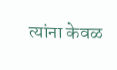त्यांना केवळ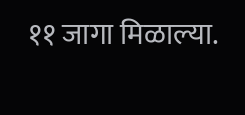११ जागा मिळाल्या.